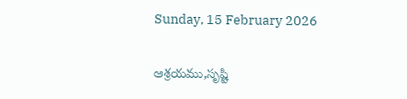Sunday, 15 February 2026

ఆశ్రయము,సృష్టి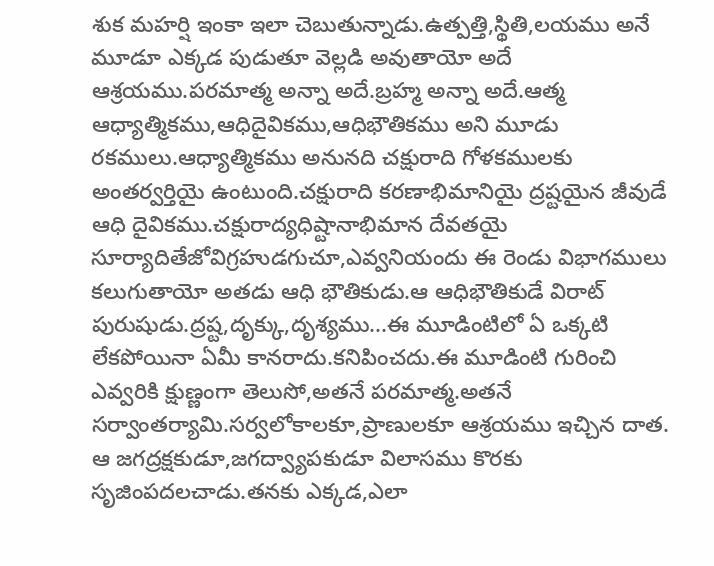శుక మహర్షి ఇంకా ఇలా చెబుతున్నాడు.ఉత్పత్తి,స్థితి,లయము అనే మూడూ ఎక్కడ పుడుతూ వెల్లడి అవుతాయో అదే ఆశ్రయము.పరమాత్మ అన్నా అదే.బ్రహ్మ అన్నా అదే.ఆత్మ ఆధ్యాత్మికము,ఆధిదైవికము,ఆధిభౌతికము అని మూడు రకములు.ఆధ్యాత్మికము అనునది చక్షురాది గోళకములకు అంతర్వర్తియై ఉంటుంది.చక్షురాది కరణాభిమానియై ద్రష్టయైన జీవుడే ఆధి దైవికము.చక్షురాద్యధిష్టానాభిమాన దేవతయై సూర్యాదితేజోవిగ్రహుడగుచూ,ఎవ్వనియందు ఈ రెండు విభాగములు కలుగుతాయో అతడు ఆధి భౌతికుడు.ఆ ఆధిభౌతికుడే విరాట్ పురుషుడు.ద్రష్ట,దృక్కు,దృశ్యము...ఈ మూడింటిలో ఏ ఒక్కటి లేకపోయినా ఏమీ కానరాదు.కనిపించదు.ఈ మూడింటి గురించి ఎవ్వరికి క్షుణ్ణంగా తెలుసో,అతనే పరమాత్మ.అతనే సర్వాంతర్యామి.సర్వలోకాలకూ,ప్రాణులకూ ఆశ్రయము ఇచ్చిన దాత. ఆ జగద్రక్షకుడూ,జగద్వ్యాపకుడూ విలాసము కొరకు సృజింపదలచాడు.తనకు ఎక్కడ,ఎలా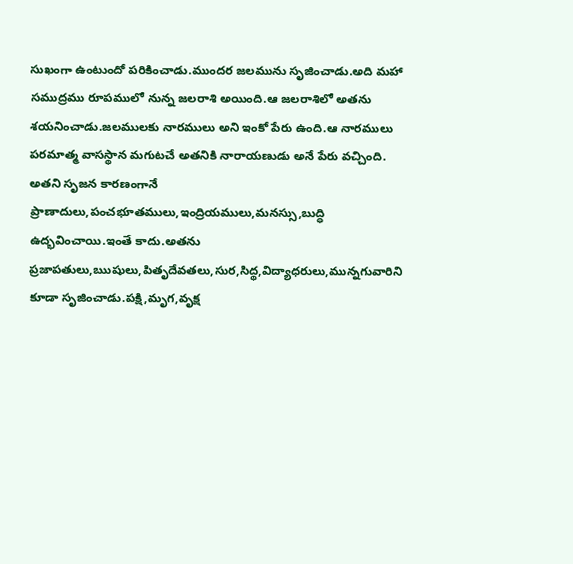సుఖంగా ఉంటుందో పరికించాడు.ముందర జలమును సృజించాడు.అది మహా సముద్రము రూపములో నున్న జలరాశి అయింది.ఆ జలరాశిలో అతను శయనించాడు.జలములకు నారములు అని ఇంకో పేరు ఉంది.ఆ నారములు పరమాత్మ వాసస్థాన మగుటచే అతనికి నారాయణుడు అనే పేరు వచ్చింది. అతని సృజన కారణంగానే ప్రాణాదులు,పంచభూతములు,ఇంద్రియములు,మనస్సు,బుద్ధి ఉద్భవించాయి.ఇంతే కాదు.అతను ప్రజాపతులు,ఋషులు,పితృదేవతలు,సుర,సిద్థ,విద్యాధరులు,మున్నగువారిని కూడా సృజించాడు.పక్షి,మృగ,వృక్ష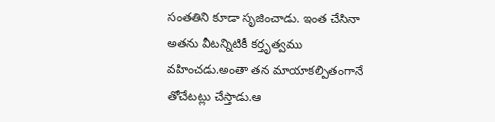సంతతిని కూడా సృజించాడు. ఇంత చేసినా అతను వీటన్నిటికీ కర్తృత్వము వహించడు.అంతా తన మాయాకల్పితంగానే తోచేటట్లు చేస్తాడు.ఆ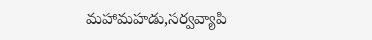మహామహడు,సర్వవ్యాపి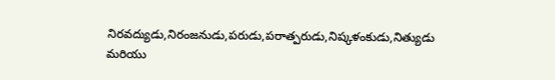నిరవద్యుడు,నిరంజనుడు,పరుడు,పరాత్పరుడు,నిష్కళంకుడు,నిత్యుడు మరియు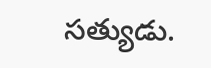సత్యుడు.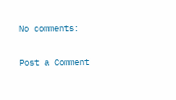No comments:

Post a Comment